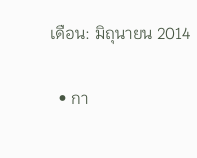เดือน: มิถุนายน 2014

  • กา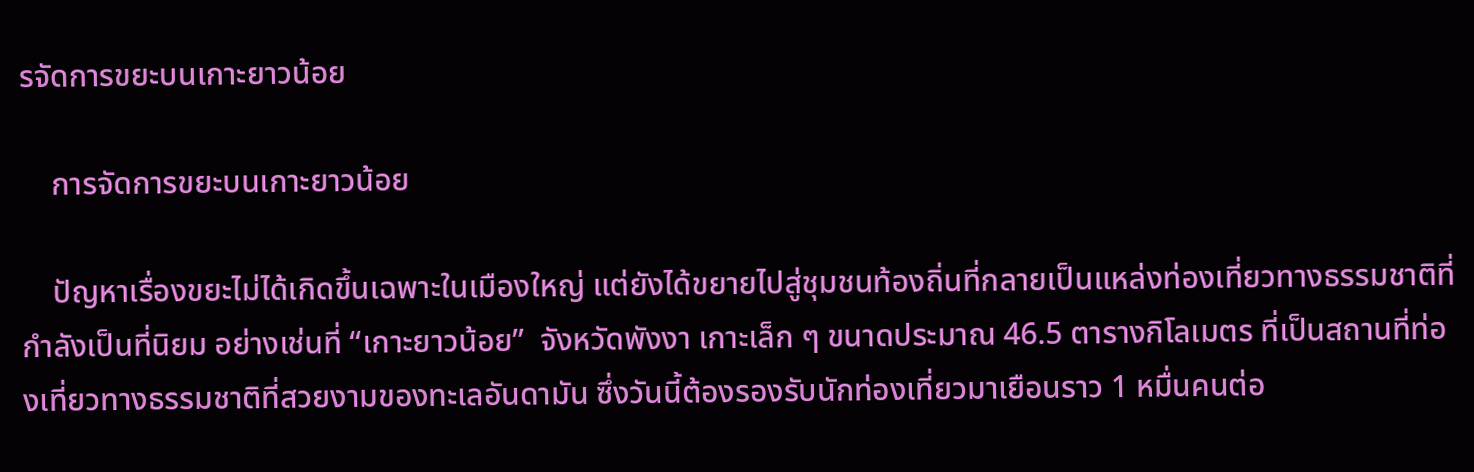รจัดการขยะบนเกาะยาวน้อย

    การจัดการขยะบนเกาะยาวน้อย

    ปัญหาเรื่องขยะไม่ได้เกิดขึ้นเฉพาะในเมืองใหญ่ แต่ยังได้ขยายไปสู่ชุมชนท้องถิ่นที่กลายเป็นแหล่งท่องเที่ยวทางธรรมชาติที่กำลังเป็นที่นิยม อย่างเช่นที่ “เกาะยาวน้อย”  จังหวัดพังงา เกาะเล็ก ๆ ขนาดประมาณ 46.5 ตารางกิโลเมตร ที่เป็นสถานที่ท่องเที่ยวทางธรรมชาติที่สวยงามของทะเลอันดามัน ซึ่งวันนี้ต้องรองรับนักท่องเที่ยวมาเยือนราว 1 หมื่นคนต่อ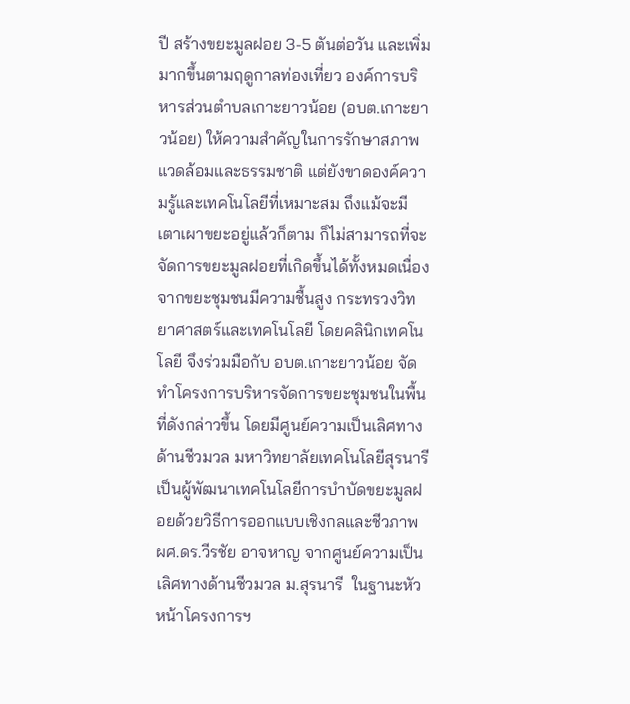ปี สร้างขยะมูลฝอย 3-5 ตันต่อวัน และเพิ่มมากขึ้นตามฤดูกาลท่องเที่ยว องค์การบริหารส่วนตำบลเกาะยาวน้อย (อบต.เกาะยาวน้อย) ให้ความสำคัญในการรักษาสภาพแวดล้อมและธรรมชาติ แต่ยังขาดองค์ความรู้และเทคโนโลยีที่เหมาะสม ถึงแม้จะมีเตาเผาขยะอยู่แล้วก็ตาม ก็ไม่สามารถที่จะจัดการขยะมูลฝอยที่เกิดขึ้นได้ทั้งหมดเนื่องจากขยะชุมชนมีความชื้นสูง กระทรวงวิทยาศาสตร์และเทคโนโลยี โดยคลินิกเทคโนโลยี จึงร่วมมือกับ อบต.เกาะยาวน้อย จัดทำโครงการบริหารจัดการขยะชุมชนในพื้นที่ดังกล่าวขึ้น โดยมีศูนย์ความเป็นเลิศทางด้านชีวมวล มหาวิทยาลัยเทคโนโลยีสุรนารี เป็นผู้พัฒนาเทคโนโลยีการบำบัดขยะมูลฝอยด้วยวิธีการออกแบบเชิงกลและชีวภาพ ผศ.ดร.วีรชัย อาจหาญ จากศูนย์ความเป็นเลิศทางด้านชีวมวล ม.สุรนารี  ในฐานะหัวหน้าโครงการฯ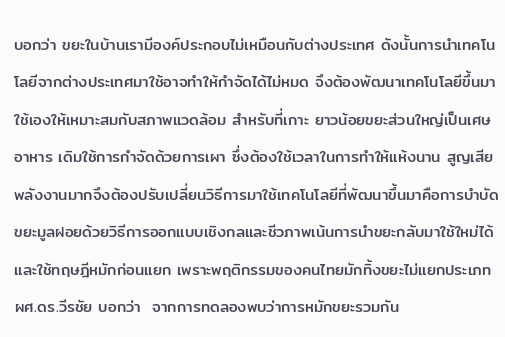บอกว่า ขยะในบ้านเรามีองค์ประกอบไม่เหมือนกับต่างประเทศ ดังนั้นการนำเทคโนโลยีจากต่างประเทศมาใช้อาจทำให้กำจัดได้ไม่หมด จึงต้องพัฒนาเทคโนโลยีขึ้นมาใช้เองให้เหมาะสมกับสภาพแวดล้อม สำหรับที่เกาะ ยาวน้อยขยะส่วนใหญ่เป็นเศษอาหาร เดิมใช้การกำจัดด้วยการเผา ซึ่งต้องใช้เวลาในการทำให้แห้งนาน สูญเสียพลังงานมากจึงต้องปรับเปลี่ยนวิธีการมาใช้เทคโนโลยีที่พัฒนาขึ้นมาคือการบำบัดขยะมูลฝอยด้วยวิธีการออกแบบเชิงกลและชีวภาพเน้นการนำขยะกลับมาใช้ใหม่ได้  และใช้ทฤษฎีหมักก่อนแยก เพราะพฤติกรรมของคนไทยมักทิ้งขยะไม่แยกประเภท ผศ.ดร.วีรชัย บอกว่า  จากการทดลองพบว่าการหมักขยะรวมกัน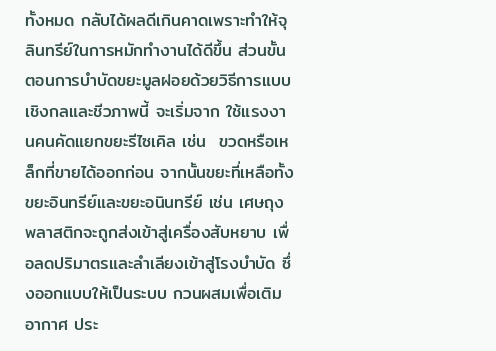ทั้งหมด กลับได้ผลดีเกินคาดเพราะทำให้จุลินทรีย์ในการหมักทำงานได้ดีขึ้น ส่วนขั้นตอนการบำบัดขยะมูลฝอยด้วยวิธีการแบบเชิงกลและชีวภาพนี้ จะเริ่มจาก ใช้แรงงานคนคัดแยกขยะรีไซเคิล เช่น  ขวดหรือเหล็กที่ขายได้ออกก่อน จากนั้นขยะที่เหลือทั้งขยะอินทรีย์และขยะอนินทรีย์ เช่น เศษถุงพลาสติกจะถูกส่งเข้าสู่เครื่องสับหยาบ เพื่อลดปริมาตรและลำเลียงเข้าสู่โรงบำบัด ซึ่งออกแบบให้เป็นระบบ กวนผสมเพื่อเติมอากาศ ประ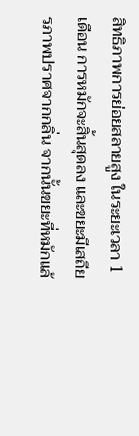สิทธิภาพการย่อยสลายสูง ในระยะเวลา 1 เดือน การหมักจะสิ้นสุดลง และขยะมีเสถียรภาพปราศจากกลิ่น จากนั้นขยะที่หมักแล้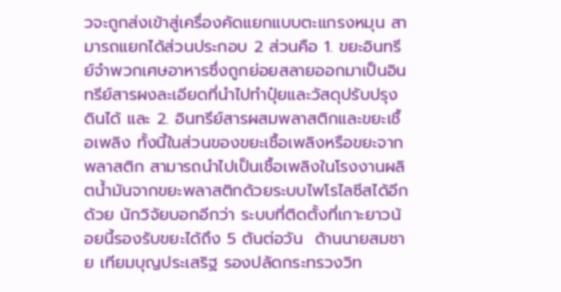วจะถูกส่งเข้าสู่เครื่องคัดแยกแบบตะแกรงหมุน สามารถแยกได้ส่วนประกอบ 2 ส่วนคือ 1. ขยะอินทรีย์จำพวกเศษอาหารซึ่งถูกย่อยสลายออกมาเป็นอินทรีย์สารผงละเอียดที่นำไปทำปุ๋ยและวัสดุปรับปรุงดินได้ และ 2. อินทรีย์สารผสมพลาสติกและขยะเชื้อเพลิง ทั้งนี้ในส่วนของขยะเชื้อเพลิงหรือขยะจากพลาสติก สามารถนำไปเป็นเชื้อเพลิงในโรงงานผลิตน้ำมันจากขยะพลาสติกด้วยระบบไพโรไลซีสได้อีกด้วย นักวิจัยบอกอีกว่า ระบบที่ติดตั้งที่เกาะยาวน้อยนี้รองรับขยะได้ถึง 5 ตันต่อวัน  ด้านนายสมชาย เทียมบุญประเสริฐ รองปลัดกระทรวงวิท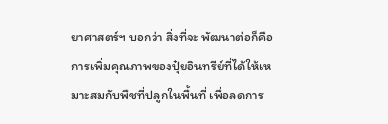ยาศาสตร์ฯ บอกว่า สิ่งที่จะ พัฒนาต่อก็คือ การเพิ่มคุณภาพของปุ๋ยอินทรีย์ที่ได้ให้เหมาะสมกับพืชที่ปลูกในพื้นที่ เพื่อลดการ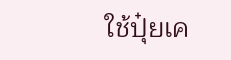ใช้ปุ๋ยเค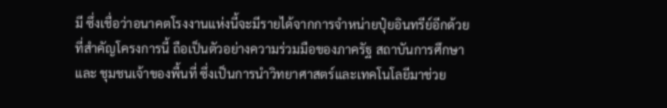มี ซึ่งเชื่อว่าอนาคตโรงงานแห่งนี้จะมีรายได้จากการจำหน่ายปุ๋ยอินทรีย์อีกด้วย ที่สำคัญโครงการนี้ ถือเป็นตัวอย่างความร่วมมือของภาครัฐ สถาบันการศึกษาและ ชุมชนเจ้าของพื้นที่ ซึ่งเป็นการนำวิทยาศาสตร์และเทคโนโลยีมาช่วย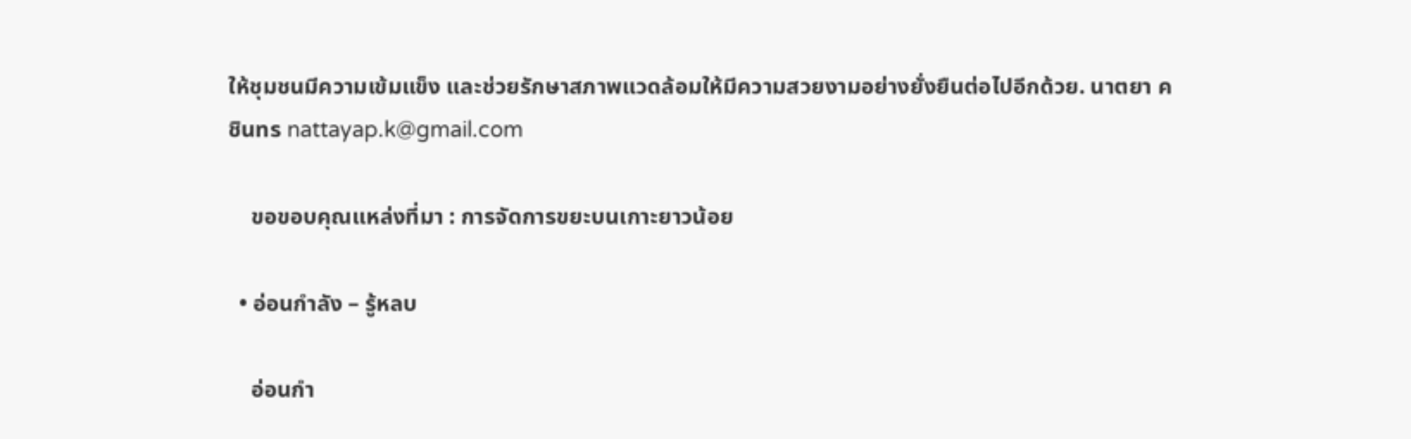ให้ชุมชนมีความเข้มแข็ง และช่วยรักษาสภาพแวดล้อมให้มีความสวยงามอย่างยั่งยืนต่อไปอีกด้วย. นาตยา คชินทร nattayap.k@gmail.com

    ขอขอบคุณแหล่งที่มา : การจัดการขยะบนเกาะยาวน้อย

  • อ่อนกำลัง – รู้หลบ

    อ่อนกำ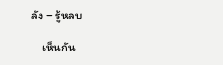ลัง – รู้หลบ

    เห็นกัน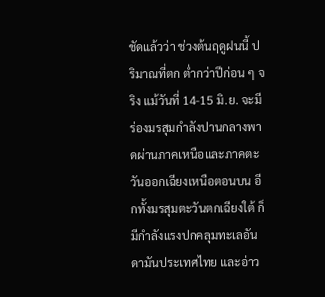ชัดแล้วว่า ช่วงต้นฤดูฝนนี้ ปริมาณที่ตก ต่ำกว่าปีก่อน ๆ จริง แม้วันที่ 14-15 มิ.ย. จะมีร่องมรสุมกำลังปานกลางพาดผ่านภาคเหนือและภาคตะวันออกเฉียงเหนือตอนบน อีกทั้งมรสุมตะวันตกเฉียงใต้ ก็มีกำลังแรงปกคลุมทะเลอันดามันประเทศไทย และอ่าว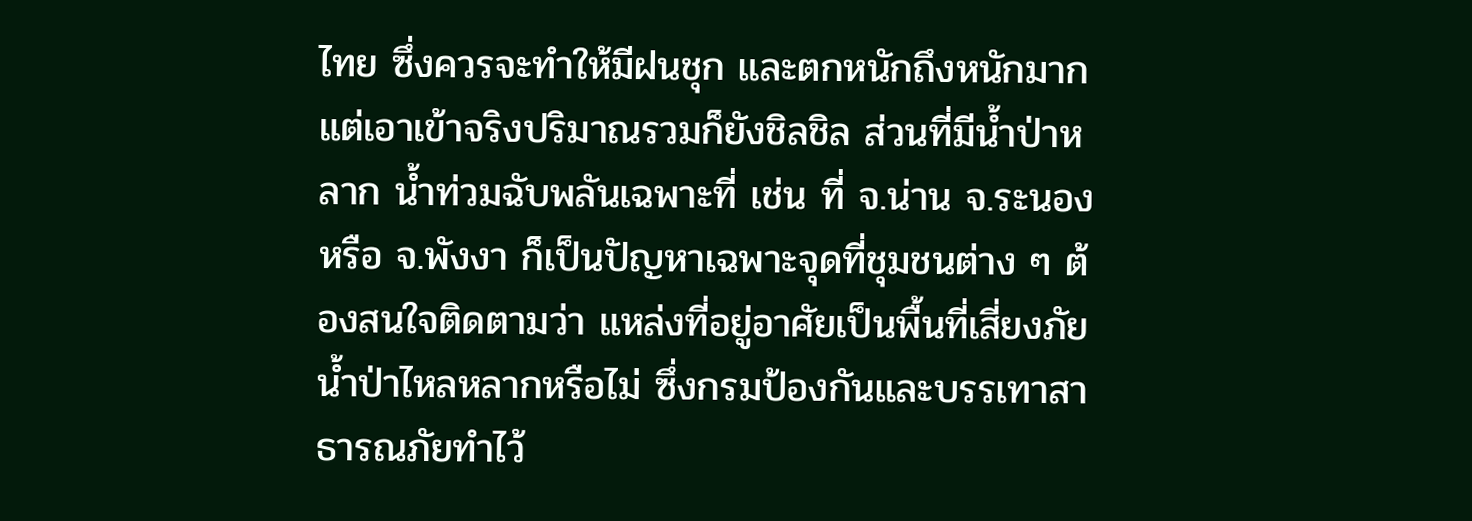ไทย ซึ่งควรจะทำให้มีฝนชุก และตกหนักถึงหนักมาก แต่เอาเข้าจริงปริมาณรวมก็ยังชิลชิล ส่วนที่มีน้ำป่าหลาก น้ำท่วมฉับพลันเฉพาะที่ เช่น ที่ จ.น่าน จ.ระนอง หรือ จ.พังงา ก็เป็นปัญหาเฉพาะจุดที่ชุมชนต่าง ๆ ต้องสนใจติดตามว่า แหล่งที่อยู่อาศัยเป็นพื้นที่เสี่ยงภัยน้ำป่าไหลหลากหรือไม่ ซึ่งกรมป้องกันและบรรเทาสาธารณภัยทำไว้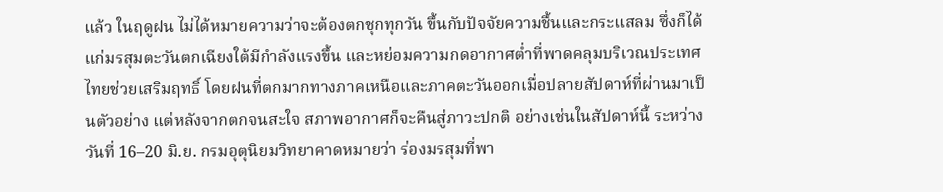แล้ว ในฤดูฝน ไม่ได้หมายความว่าจะต้องตกชุกทุกวัน ขึ้นกับปัจจัยความชื้นและกระแสลม ซึ่งก็ได้แก่มรสุมตะวันตกเฉียงใต้มีกำลังแรงขึ้น และหย่อมความกดอากาศต่ำที่พาดคลุมบริเวณประเทศไทยช่วยเสริมฤทธิ์ โดยฝนที่ตกมากทางภาคเหนือและภาคตะวันออกเมื่อปลายสัปดาห์ที่ผ่านมาเป็นตัวอย่าง แต่หลังจากตกจนสะใจ สภาพอากาศก็จะคืนสู่ภาวะปกติ อย่างเช่นในสัปดาห์นี้ ระหว่างวันที่ 16–20 มิ.ย. กรมอุตุนิยมวิทยาคาดหมายว่า ร่องมรสุมที่พา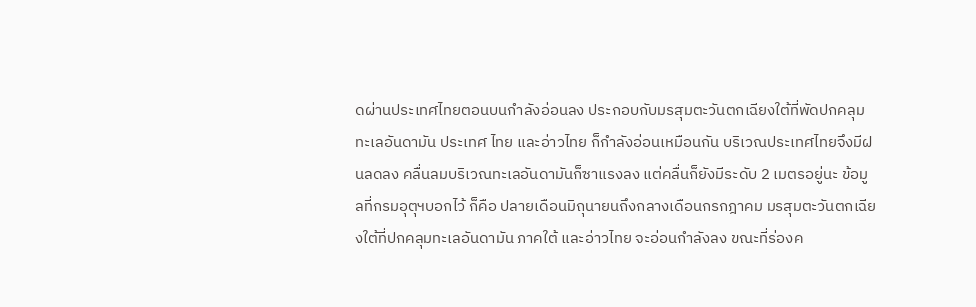ดผ่านประเทศไทยตอนบนกำลังอ่อนลง ประกอบกับมรสุมตะวันตกเฉียงใต้ที่พัดปกคลุมทะเลอันดามัน ประเทศ ไทย และอ่าวไทย ก็กำลังอ่อนเหมือนกัน บริเวณประเทศไทยจึงมีฝนลดลง คลื่นลมบริเวณทะเลอันดามันก็ซาแรงลง แต่คลื่นก็ยังมีระดับ 2 เมตรอยู่นะ ข้อมูลที่กรมอุตุฯบอกไว้ ก็คือ ปลายเดือนมิถุนายนถึงกลางเดือนกรกฎาคม มรสุมตะวันตกเฉียงใต้ที่ปกคลุมทะเลอันดามัน ภาคใต้ และอ่าวไทย จะอ่อนกำลังลง ขณะที่ร่องค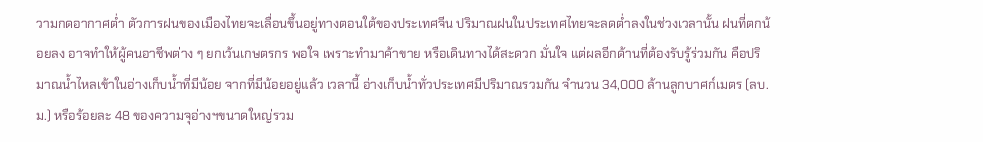วามกดอากาศต่ำ ตัวการฝนของเมืองไทยจะเลื่อนขึ้นอยู่ทางตอนใต้ของประเทศจีน ปริมาณฝนในประเทศไทยจะลดต่ำลงในช่วงเวลานั้น ฝนที่ตกน้อยลง อาจทำให้ผู้คนอาชีพต่าง ๆ ยกเว้นเกษตรกร พอใจ เพราะทำมาค้าขาย หรือเดินทางได้สะดวก มั่นใจ แต่ผลอีกด้านที่ต้องรับรู้ร่วมกัน คือปริมาณน้ำไหลเข้าในอ่างเก็บน้ำที่มีน้อย จากที่มีน้อยอยู่แล้ว เวลานี้ อ่างเก็บน้ำทั่วประเทศมีปริมาณรวมกัน จำนวน 34,000 ล้านลูกบาศก์เมตร (ลบ.ม.) หรือร้อยละ 48 ของความจุอ่างฯขนาดใหญ่รวม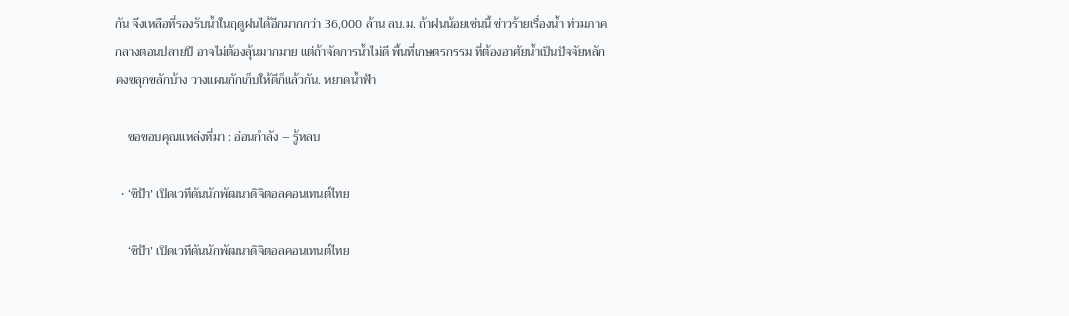กัน จึงเหลือที่รองรับน้ำในฤดูฝนได้อีกมากกว่า 36,000 ล้าน ลบ.ม. ถ้าฝนน้อยเช่นนี้ ข่าวร้ายเรื่องน้ำ ท่วมภาคกลางตอนปลายปี อาจไม่ต้องลุ้นมากมาย แต่ถ้าจัดการน้ำไม่ดี พื้นที่เกษตรกรรม ที่ต้องอาศัยน้ำเป็นปัจจัยหลัก คงขลุกขลักบ้าง วางแผนกักเก็บให้ดีก็แล้วกัน. หยาดน้ำฟ้า

    ขอขอบคุณแหล่งที่มา : อ่อนกำลัง – รู้หลบ

  • ‘ซิป้า’ เปิดเวทีดันนักพัฒนาดิจิตอลคอนเทนต์ไทย

    ‘ซิป้า’ เปิดเวทีดันนักพัฒนาดิจิตอลคอนเทนต์ไทย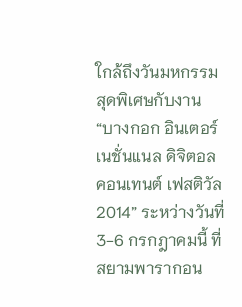ใกล้ถึงวันมหกรรมสุดพิเศษกับงาน “บางกอก อินเตอร์เนชั่นแนล ดิจิตอล คอนเทนต์ เฟสติวัล 2014” ระหว่างวันที่ 3-6 กรกฎาคมนี้ ที่สยามพารากอน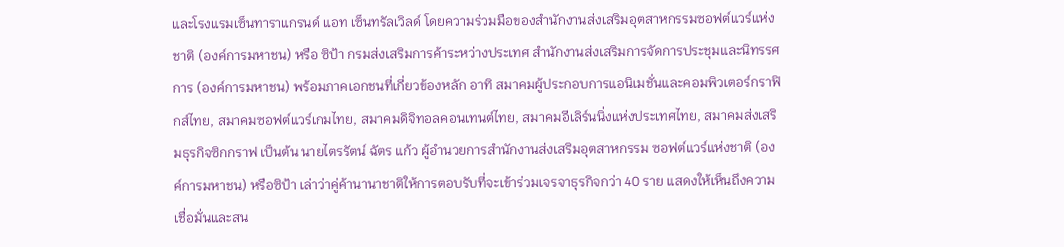และโรงแรมเซ็นทาราแกรนด์ แอท เซ็นทรัลเวิลด์ โดยความร่วมมือของสำนักงานส่งเสริมอุตสาหกรรมซอฟต์แวร์แห่งชาติ (องค์การมหาชน) หรือ ซิป้า กรมส่งเสริมการค้าระหว่างประเทศ สำนักงานส่งเสริมการจัดการประชุมและนิทรรศการ (องค์การมหาชน) พร้อมภาคเอกชนที่เกี่ยวข้องหลัก อาทิ สมาคมผู้ประกอบการแอนิเมชั่นและคอมพิวเตอร์กราฟิกส์ไทย, สมาคมซอฟต์แวร์เกมไทย, สมาคมดิจิทอลคอนเทนต์ไทย, สมาคมอีเลิร์นนิ่งแห่งประเทศไทย, สมาคมส่งเสริมธุรกิจซิกกราฟ เป็นต้น นายไตรรัตน์ ฉัตร แก้ว ผู้อำนวยการสำนักงานส่งเสริมอุตสาหกรรม ซอฟต์แวร์แห่งชาติ (องค์การมหาชน) หรือซิป้า เล่าว่าคู่ค้านานาชาติให้การตอบรับที่จะเข้าร่วมเจรจาธุรกิจกว่า 40 ราย แสดงให้เห็นถึงความเชื่อมั่นและสน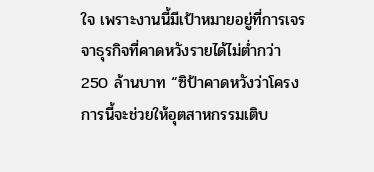ใจ เพราะงานนี้มีเป้าหมายอยู่ที่การเจรจาธุรกิจที่คาดหวังรายได้ไม่ต่ำกว่า 250 ล้านบาท “ซิป้าคาดหวังว่าโครงการนี้จะช่วยให้อุตสาหกรรมเติบ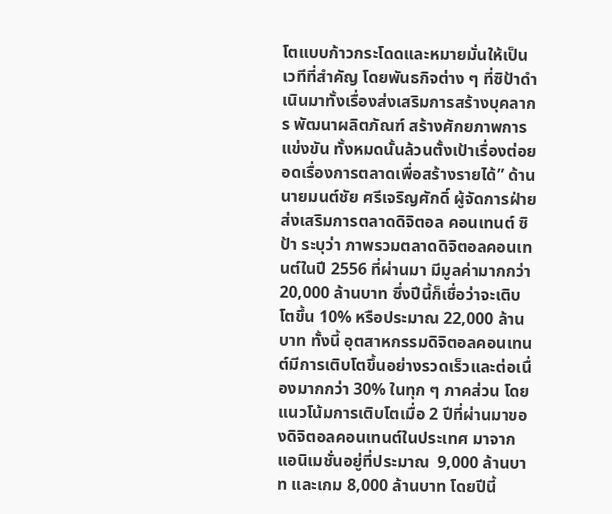โตแบบก้าวกระโดดและหมายมั่นให้เป็นเวทีที่สำคัญ โดยพันธกิจต่าง ๆ ที่ซิป้าดำเนินมาทั้งเรื่องส่งเสริมการสร้างบุคลากร พัฒนาผลิตภัณฑ์ สร้างศักยภาพการแข่งขัน ทั้งหมดนั้นล้วนตั้งเป้าเรื่องต่อยอดเรื่องการตลาดเพื่อสร้างรายได้” ด้าน นายมนต์ชัย ศรีเจริญศักดิ์ ผู้จัดการฝ่ายส่งเสริมการตลาดดิจิตอล คอนเทนต์ ซิป้า ระบุว่า ภาพรวมตลาดดิจิตอลคอนเทนต์ในปี 2556 ที่ผ่านมา มีมูลค่ามากกว่า 20,000 ล้านบาท ซึ่งปีนี้ก็เชื่อว่าจะเติบโตขึ้น 10% หรือประมาณ 22,000 ล้านบาท ทั้งนี้ อุตสาหกรรมดิจิตอลคอนเทนต์มีการเติบโตขึ้นอย่างรวดเร็วและต่อเนื่องมากกว่า 30% ในทุก ๆ ภาคส่วน โดยแนวโน้มการเติบโตเมื่อ 2 ปีที่ผ่านมาของดิจิตอลคอนเทนต์ในประเทศ มาจากแอนิเมชั่นอยู่ที่ประมาณ  9,000 ล้านบาท และเกม 8,000 ล้านบาท โดยปีนี้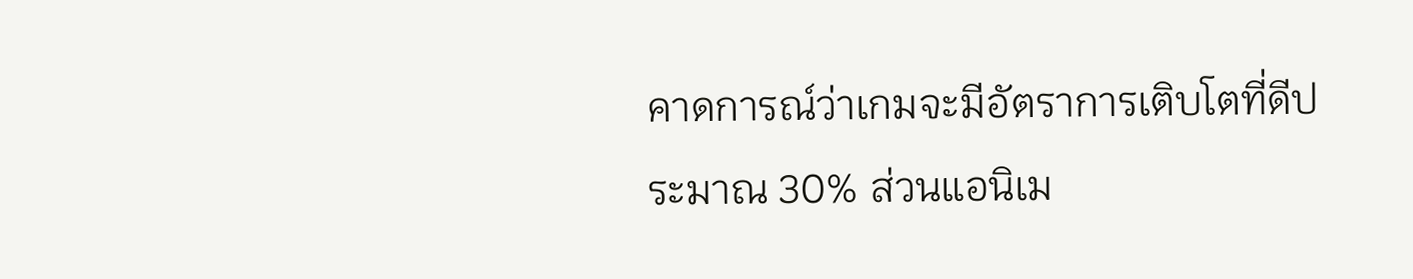คาดการณ์ว่าเกมจะมีอัตราการเติบโตที่ดีประมาณ 30% ส่วนแอนิเม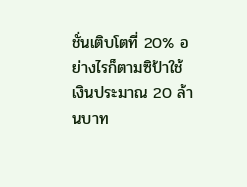ชั่นเติบโตที่ 20% อย่างไรก็ตามซิป้าใช้เงินประมาณ 20 ล้านบาท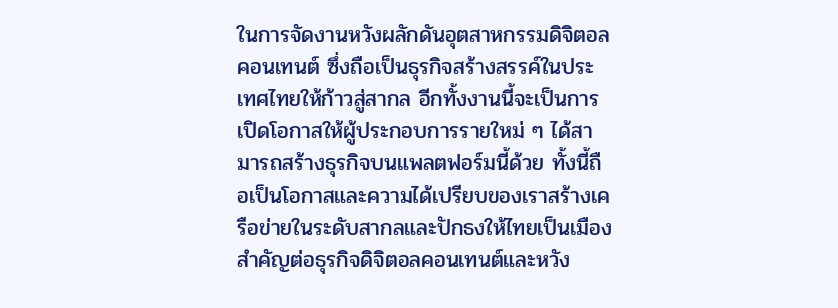ในการจัดงานหวังผลักดันอุตสาหกรรมดิจิตอลคอนเทนต์ ซึ่งถือเป็นธุรกิจสร้างสรรค์ในประเทศไทยให้ก้าวสู่สากล อีกทั้งงานนี้จะเป็นการเปิดโอกาสให้ผู้ประกอบการรายใหม่ ๆ ได้สามารถสร้างธุรกิจบนแพลตฟอร์มนี้ด้วย ทั้งนี้ถือเป็นโอกาสและความได้เปรียบของเราสร้างเครือข่ายในระดับสากลและปักธงให้ไทยเป็นเมืองสำคัญต่อธุรกิจดิจิตอลคอนเทนต์และหวัง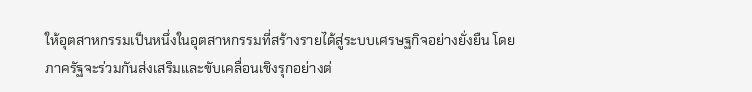ให้อุตสาหกรรมเป็นหนึ่งในอุตสาหกรรมที่สร้างรายได้สู่ระบบเศรษฐกิจอย่างยั่งยืน โดยภาครัฐจะร่วมกันส่งเสริมและขับเคลื่อนเชิงรุกอย่างต่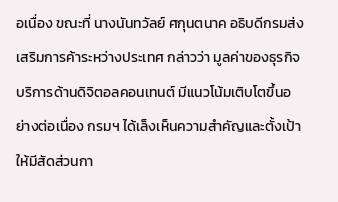อเนื่อง ขณะที่ นางนันทวัลย์ ศกุนตนาค อธิบดีกรมส่งเสริมการค้าระหว่างประเทศ กล่าวว่า มูลค่าของธุรกิจบริการด้านดิจิตอลคอนเทนต์ มีแนวโน้มเติบโตขึ้นอย่างต่อเนื่อง กรมฯ ได้เล็งเห็นความสำคัญและตั้งเป้าให้มีสัดส่วนกา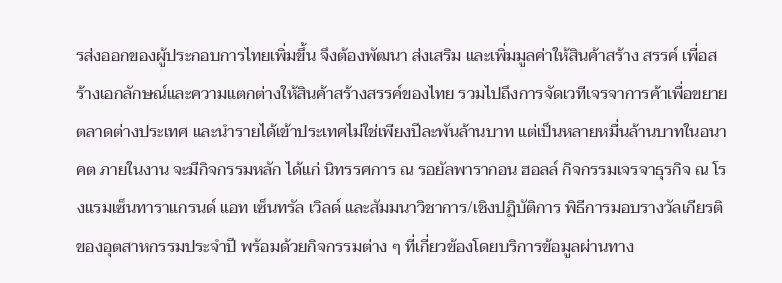รส่งออกของผู้ประกอบการไทยเพิ่มขึ้น จึงต้องพัฒนา ส่งเสริม และเพิ่มมูลค่าให้สินค้าสร้าง สรรค์ เพื่อสร้างเอกลักษณ์และความแตกต่างให้สินค้าสร้างสรรค์ของไทย รวมไปถึงการจัดเวทีเจรจาการค้าเพื่อขยายตลาดต่างประเทศ และนำรายได้เข้าประเทศไม่ใช่เพียงปีละพันล้านบาท แต่เป็นหลายหมื่นล้านบาทในอนาคต ภายในงาน จะมีกิจกรรมหลัก ได้แก่ นิทรรศการ ณ รอยัลพารากอน ฮอลล์ กิจกรรมเจรจาธุรกิจ ณ โรงแรมเซ็นทาราแกรนด์ แอท เซ็นทรัล เวิลด์ และสัมมนาวิชาการ/เชิงปฏิบัติการ พิธีการมอบรางวัลเกียรติของอุตสาหกรรมประจำปี พร้อมด้วยกิจกรรมต่าง ๆ ที่เกี่ยวข้องโดยบริการข้อมูลผ่านทาง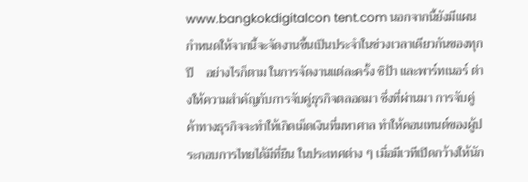www.bangkokdigitalcon tent.com นอกจากนี้ยังมีแผนกำหนดให้จากนี้จะจัดงานขึ้นเป็นประจำในช่วงเวลาเดียวกันของทุกปี    อย่างไรก็ตาม ในการจัดงานแต่ละครั้ง ซิป้า และพาร์ทเนอร์ ต่างให้ความสำคัญกับการจับคู่ธุรกิจตลอดมา ซึ่งที่ผ่านมา การจับคู่ค้าทางธุรกิจจะทำให้เกิดเม็ดเงินที่มหาศาล ทำให้คอนเทนต์ของผู้ประกอบการไทยได้มีที่ยืน ในประเทศต่าง ๆ เมื่อมีเวทีเปิดกว้างให้นัก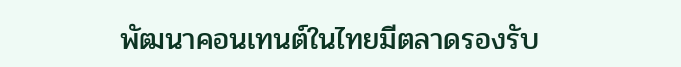พัฒนาคอนเทนต์ในไทยมีตลาดรองรับ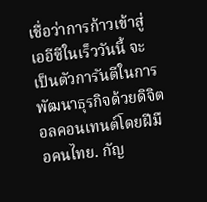เชื่อว่าการก้าวเข้าสู่เออีซีในเร็ววันนี้ จะเป็นตัวการันตีในการพัฒนาธุรกิจด้วยดิจิตอลคอนเทนต์โดยฝีมือคนไทย. กัญ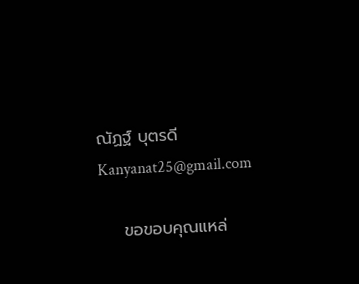ณัฏฐ์ บุตรดี Kanyanat25@gmail.com

    ขอขอบคุณแหล่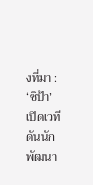งที่มา : ‘ซิป้า’ เปิดเวทีดันนักพัฒนา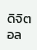ดิจิตอล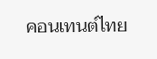คอนเทนต์ไทย